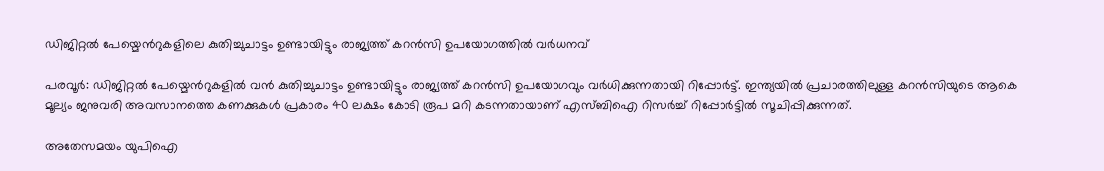ഡിജിറ്റൽ പേയ്മെന്‍റുകളിലെ കുതിച്ചുചാട്ടം ഉണ്ടായിട്ടും രാജ്യത്ത് കറൻസി ഉപയോഗത്തിൽ വർധനവ്

പരവൂർ: ഡിജിറ്റൽ പേയ്മെന്‍റുകളിൽ വൻ കുതിച്ചുചാട്ടം ഉണ്ടായിട്ടും രാജ്യത്ത് കറൻസി ഉപയോഗവും വർധിക്കുന്നതായി റിപ്പോർട്ട്. ഇന്ത്യയിൽ പ്രചാരത്തിലുള്ള കറൻസിയുടെ ആകെ മൂല്യം ജനുവരി അവസാനത്തെ കണക്കുകൾ പ്രകാരം 40 ലക്ഷം കോടി രൂപ മറി കടന്നതായാണ് എസ്ബിഐ റിസർച്ച് റിപ്പോർട്ടിൽ സൂചിപ്പിക്കുന്നത്.

അതേസമയം യുപിഐ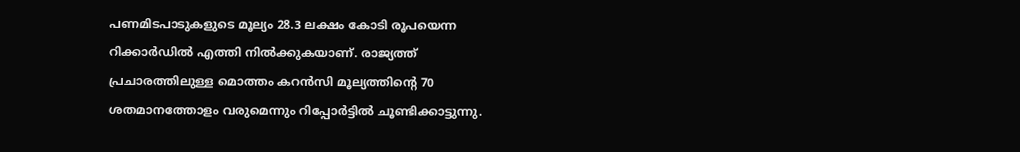പണമിടപാടുകളുടെ മൂല്യം 28.3 ലക്ഷം കോടി രൂപയെന്ന റിക്കാർഡിൽ എത്തി നിൽക്കുകയാണ്. രാജ്യത്ത് പ്രചാരത്തിലുള്ള മൊത്തം കറൻസി മൂല്യത്തിന്‍റെ 70 ശതമാനത്തോളം വരുമെന്നും റിപ്പോർട്ടിൽ ചൂണ്ടിക്കാട്ടുന്നു.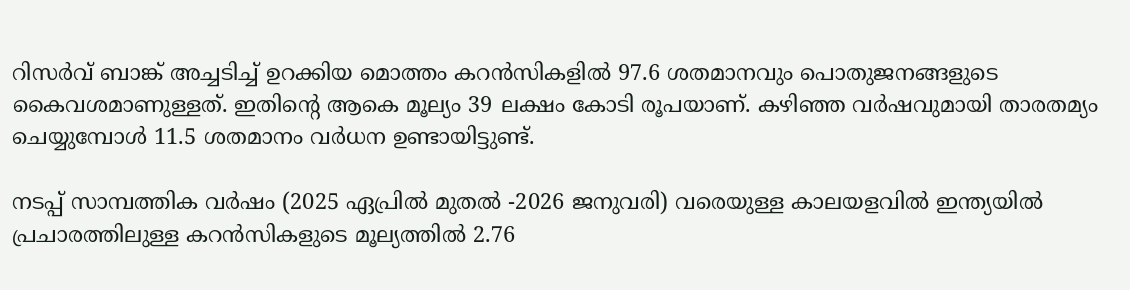റിസർവ് ബാങ്ക് അച്ചടിച്ച് ഉറക്കിയ മൊത്തം കറൻസികളിൽ 97.6 ശതമാനവും പൊതുജനങ്ങളുടെ കൈവശമാണുള്ളത്. ഇതിന്‍റെ ആകെ മൂല്യം 39 ലക്ഷം കോടി രൂപയാണ്. കഴിഞ്ഞ വർഷവുമായി താരതമ്യം ചെയ്യുമ്പോൾ 11.5 ശതമാനം വർധന ഉണ്ടായിട്ടുണ്ട്.

നടപ്പ് സാമ്പത്തിക വർഷം (2025 ഏപ്രിൽ മുതൽ -2026 ജനുവരി) വരെയുള്ള കാലയളവിൽ ഇന്ത്യയിൽ പ്രചാരത്തിലുള്ള കറൻസികളുടെ മൂല്യത്തിൽ 2.76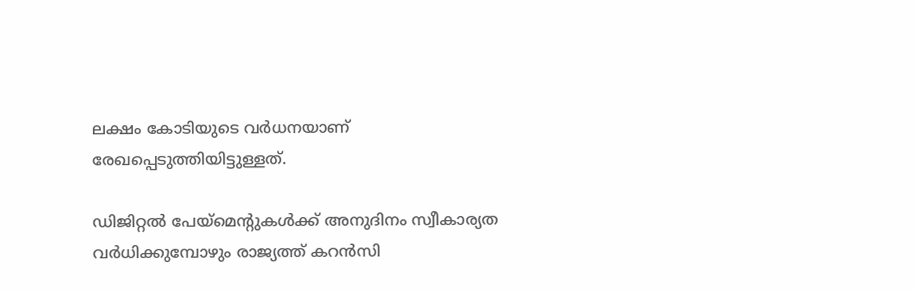ലക്ഷം കോടിയുടെ വർധനയാണ് രേഖപ്പെടുത്തിയിട്ടുള്ളത്.

ഡിജിറ്റൽ പേയ്മെന്‍റുകൾക്ക് അനുദിനം സ്വീകാര്യത വർധിക്കുമ്പോഴും രാജ്യത്ത് കറൻസി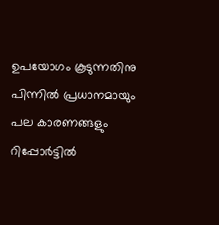ഉപയോഗം കൂടുന്നതിനു പിന്നിൽ പ്രധാനമായും പല കാരണങ്ങളും റിപ്പോർട്ടിൽ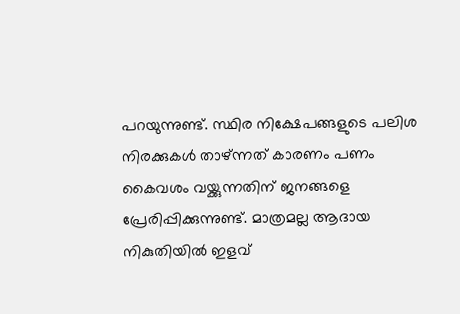പറയുന്നുണ്ട്. സ്ഥിര നിക്ഷേപങ്ങളുടെ പലിശ നിരക്കുകൾ താഴ്ന്നത് കാരണം പണം കൈവശം വയ്ക്കുന്നതിന് ജനങ്ങളെ പ്രേരിപ്പിക്കുന്നുണ്ട്. മാത്രമല്ല ആദായ നികുതിയിൽ ഇളവ്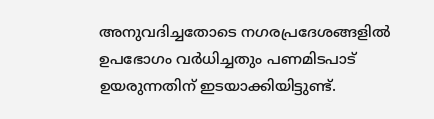അനുവദിച്ചതോടെ നഗരപ്രദേശങ്ങളിൽ ഉപഭോഗം വർധിച്ചതും പണമിടപാട് ഉയരുന്നതിന് ഇടയാക്കിയിട്ടുണ്ട്.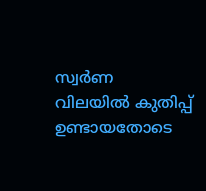സ്വർണ വിലയിൽ കുതിപ്പ് ഉണ്ടായതോടെ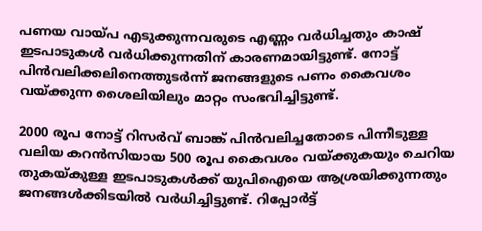പണയ വായ്പ എടുക്കുന്നവരുടെ എണ്ണം വർധിച്ചതും കാഷ് ഇടപാടുകൾ വർധിക്കുന്നതിന് കാരണമായിട്ടുണ്ട്. നോട്ട് പിൻവലിക്കലിനെത്തുടർന്ന് ജനങ്ങളുടെ പണം കൈവശം വയ്ക്കുന്ന ശൈലിയിലും മാറ്റം സംഭവിച്ചിട്ടുണ്ട്.

2000 രൂപ നോട്ട് റിസർവ് ബാങ്ക് പിൻവലിച്ചതോടെ പിന്നീടുള്ള വലിയ കറൻസിയായ 500 രൂപ കൈവശം വയ്ക്കുകയും ചെറിയ തുകയ്കുള്ള ഇടപാടുകൾക്ക് യുപിഐയെ ആശ്രയിക്കുന്നതും ജനങ്ങൾക്കിടയിൽ വർധിച്ചിട്ടുണ്ട്. റിപ്പോർട്ട്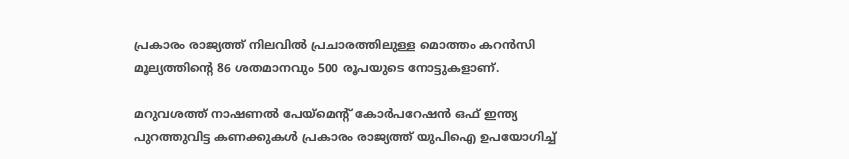പ്രകാരം രാജ്യത്ത് നിലവിൽ പ്രചാരത്തിലുള്ള മൊത്തം കറൻസി മൂല്യത്തിന്‍റെ 86 ശതമാനവും 500 രൂപയുടെ നോട്ടുകളാണ്.

മറുവശത്ത് നാഷണൽ പേയ്മെന്‍റ് കോർപറേഷൻ ഒഫ് ഇന്ത്യ പുറത്തുവിട്ട കണക്കുകൾ പ്രകാരം രാജ്യത്ത് യുപിഐ ഉപയോഗിച്ച്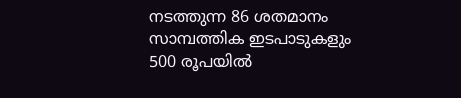നടത്തുന്ന 86 ശതമാനം സാമ്പത്തിക ഇടപാടുകളും 500 രൂപയിൽ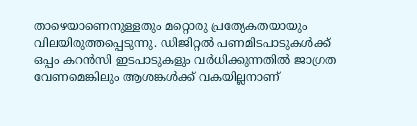താഴെയാണെനുള്ളതും മറ്റൊരു പ്രത്യേകതയായും വിലയിരുത്തപ്പെടുന്നു. ഡിജിറ്റൽ പണമിടപാടുകൾക്ക് ഒപ്പം കറൻസി ഇടപാടുകളും വർധിക്കുന്നതിൽ ജാഗ്രത വേണമെങ്കിലും ആശങ്കൾക്ക് വകയില്ലനാണ്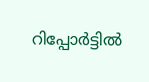റിപ്പോർട്ടിൽ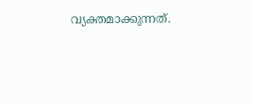വ്യക്തമാക്കുന്നത്.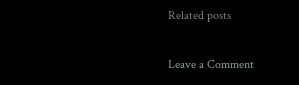Related posts

Leave a Comment